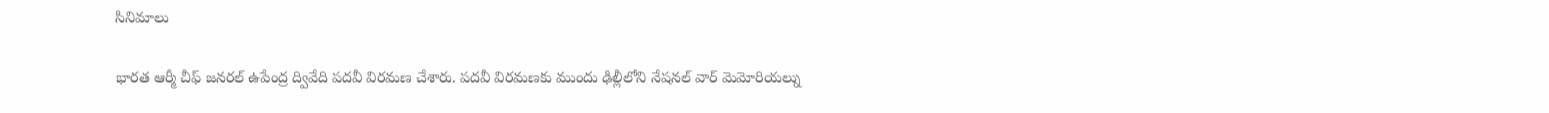సినిమాలు

భారత ఆర్మీ చీఫ్ జనరల్ ఉపేంద్ర ద్వివేది పదవీ విరమణ చేశారు. పదవీ విరమణకు ముందు ఢిల్లీలోని నేషనల్ వార్ మెమోరియల్ను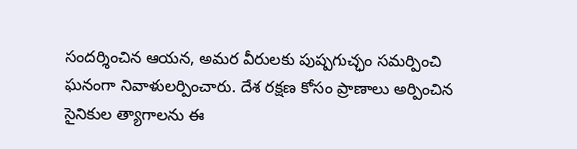సందర్శించిన ఆయన, అమర వీరులకు పుష్పగుచ్ఛం సమర్పించి ఘనంగా నివాళులర్పించారు. దేశ రక్షణ కోసం ప్రాణాలు అర్పించిన సైనికుల త్యాగాలను ఈ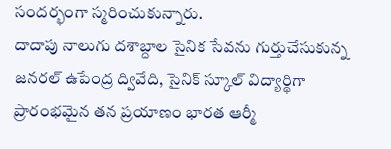సందర్భంగా స్మరించుకున్నారు.
దాదాపు నాలుగు దశాబ్దాల సైనిక సేవను గుర్తుచేసుకున్న జనరల్ ఉపేంద్ర ద్వివేది, సైనిక్ స్కూల్ విద్యార్థిగా ప్రారంభమైన తన ప్రయాణం భారత ఆర్మీ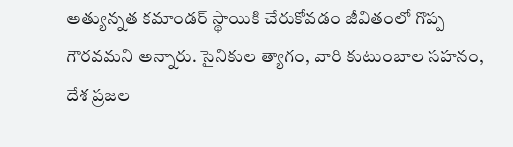అత్యున్నత కమాండర్ స్థాయికి చేరుకోవడం జీవితంలో గొప్ప గౌరవమని అన్నారు. సైనికుల త్యాగం, వారి కుటుంబాల సహనం, దేశ ప్రజల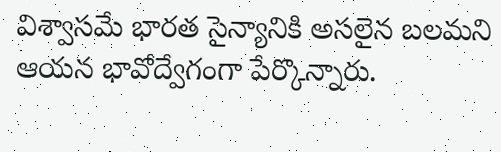విశ్వాసమే భారత సైన్యానికి అసలైన బలమని ఆయన భావోద్వేగంగా పేర్కొన్నారు.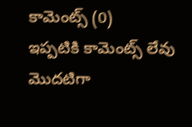కామెంట్స్ (0)
ఇప్పటికి కామెంట్స్ లేవు
మొదటిగా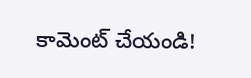కామెంట్ చేయండి!